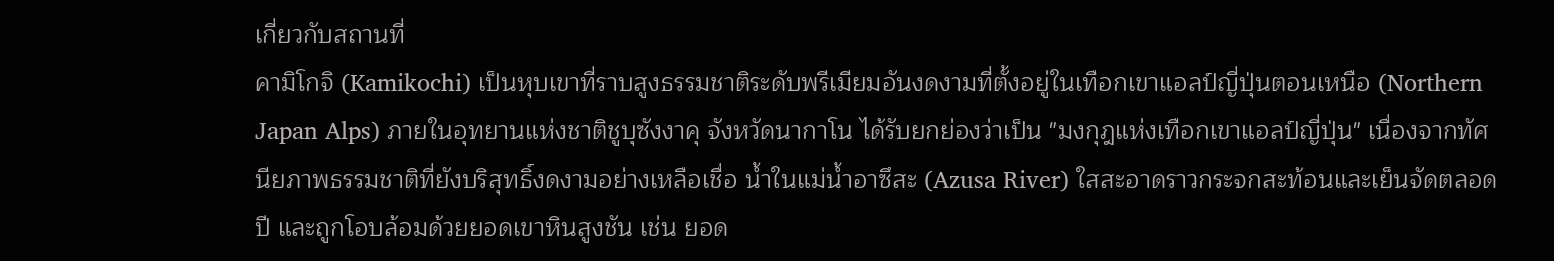เกี่ยวกับสถานที่
คามิโกจิ (Kamikochi) เป็นหุบเขาที่ราบสูงธรรมชาติระดับพรีเมียมอันงดงามที่ตั้งอยู่ในเทือกเขาแอลป์ญี่ปุ่นตอนเหนือ (Northern Japan Alps) ภายในอุทยานแห่งชาติชูบุซังงาคุ จังหวัดนากาโน ได้รับยกย่องว่าเป็น "มงกุฎแห่งเทือกเขาแอลป์ญี่ปุ่น" เนื่องจากทัศนียภาพธรรมชาติที่ยังบริสุทธิ์งดงามอย่างเหลือเชื่อ น้ำในแม่น้ำอาซึสะ (Azusa River) ใสสะอาดราวกระจกสะท้อนและเย็นจัดตลอดปี และถูกโอบล้อมด้วยยอดเขาหินสูงชัน เช่น ยอด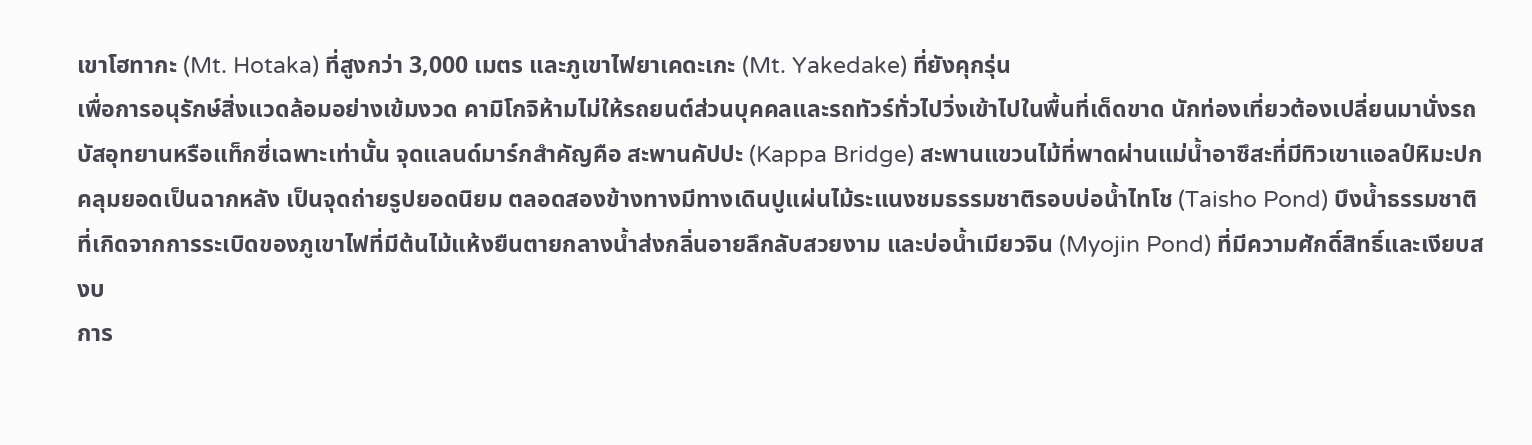เขาโฮทากะ (Mt. Hotaka) ที่สูงกว่า 3,000 เมตร และภูเขาไฟยาเคดะเกะ (Mt. Yakedake) ที่ยังคุกรุ่น
เพื่อการอนุรักษ์สิ่งแวดล้อมอย่างเข้มงวด คามิโกจิห้ามไม่ให้รถยนต์ส่วนบุคคลและรถทัวร์ทั่วไปวิ่งเข้าไปในพื้นที่เด็ดขาด นักท่องเที่ยวต้องเปลี่ยนมานั่งรถบัสอุทยานหรือแท็กซี่เฉพาะเท่านั้น จุดแลนด์มาร์กสำคัญคือ สะพานคัปปะ (Kappa Bridge) สะพานแขวนไม้ที่พาดผ่านแม่น้ำอาซึสะที่มีทิวเขาแอลป์หิมะปกคลุมยอดเป็นฉากหลัง เป็นจุดถ่ายรูปยอดนิยม ตลอดสองข้างทางมีทางเดินปูแผ่นไม้ระแนงชมธรรมชาติรอบบ่อน้ำไทโช (Taisho Pond) บึงน้ำธรรมชาติที่เกิดจากการระเบิดของภูเขาไฟที่มีต้นไม้แห้งยืนตายกลางน้ำส่งกลิ่นอายลึกลับสวยงาม และบ่อน้ำเมียวจิน (Myojin Pond) ที่มีความศักดิ์สิทธิ์และเงียบสงบ
การ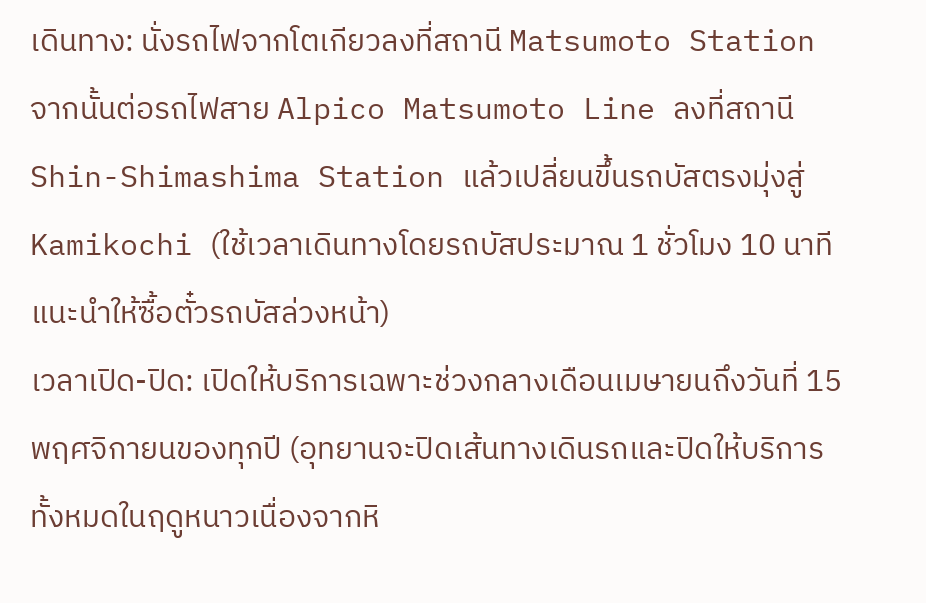เดินทาง: นั่งรถไฟจากโตเกียวลงที่สถานี Matsumoto Station จากนั้นต่อรถไฟสาย Alpico Matsumoto Line ลงที่สถานี Shin-Shimashima Station แล้วเปลี่ยนขึ้นรถบัสตรงมุ่งสู่ Kamikochi (ใช้เวลาเดินทางโดยรถบัสประมาณ 1 ชั่วโมง 10 นาที แนะนำให้ซื้อตั๋วรถบัสล่วงหน้า)
เวลาเปิด-ปิด: เปิดให้บริการเฉพาะช่วงกลางเดือนเมษายนถึงวันที่ 15 พฤศจิกายนของทุกปี (อุทยานจะปิดเส้นทางเดินรถและปิดให้บริการทั้งหมดในฤดูหนาวเนื่องจากหิ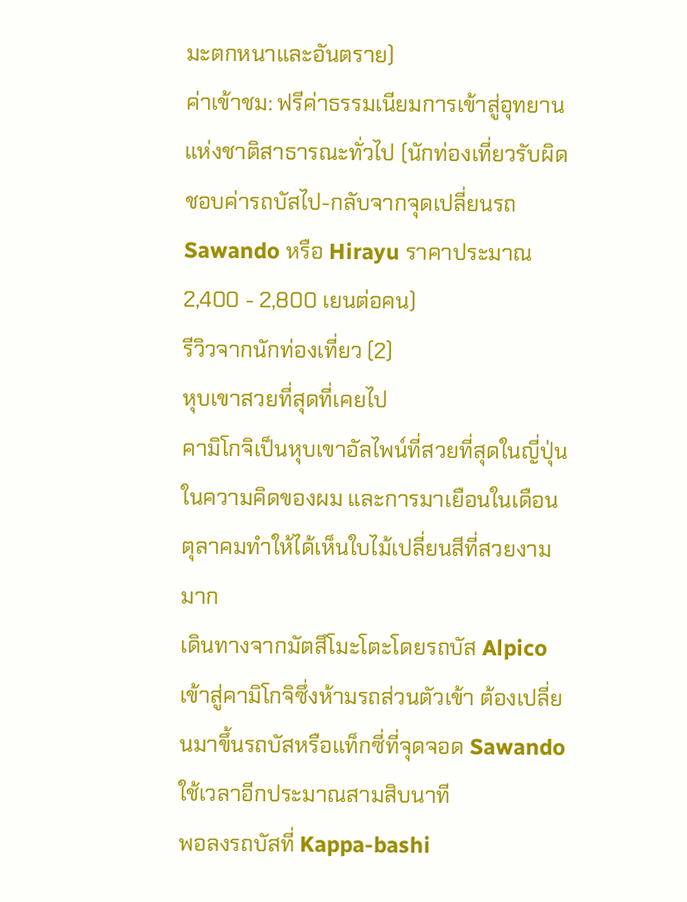มะตกหนาและอันตราย)
ค่าเข้าชม: ฟรีค่าธรรมเนียมการเข้าสู่อุทยานแห่งชาติสาธารณะทั่วไป (นักท่องเที่ยวรับผิดชอบค่ารถบัสไป-กลับจากจุดเปลี่ยนรถ Sawando หรือ Hirayu ราคาประมาณ 2,400 - 2,800 เยนต่อคน)
รีวิวจากนักท่องเที่ยว (2)
หุบเขาสวยที่สุดที่เคยไป
คามิโกจิเป็นหุบเขาอัลไพน์ที่สวยที่สุดในญี่ปุ่นในความคิดของผม และการมาเยือนในเดือนตุลาคมทำให้ได้เห็นใบไม้เปลี่ยนสีที่สวยงามมาก
เดินทางจากมัตสึโมะโตะโดยรถบัส Alpico เข้าสู่คามิโกจิซึ่งห้ามรถส่วนตัวเข้า ต้องเปลี่ยนมาขึ้นรถบัสหรือแท็กซี่ที่จุดจอด Sawando ใช้เวลาอีกประมาณสามสิบนาที
พอลงรถบัสที่ Kappa-bashi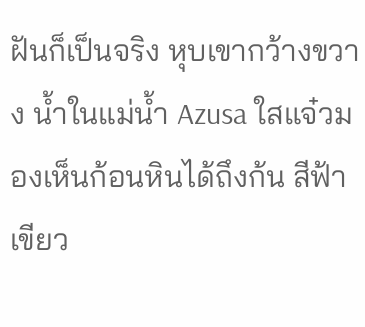ฝันก็เป็นจริง หุบเขากว้างขวาง น้ำในแม่น้ำ Azusa ใสแจ๋วมองเห็นก้อนหินได้ถึงก้น สีฟ้าเขียว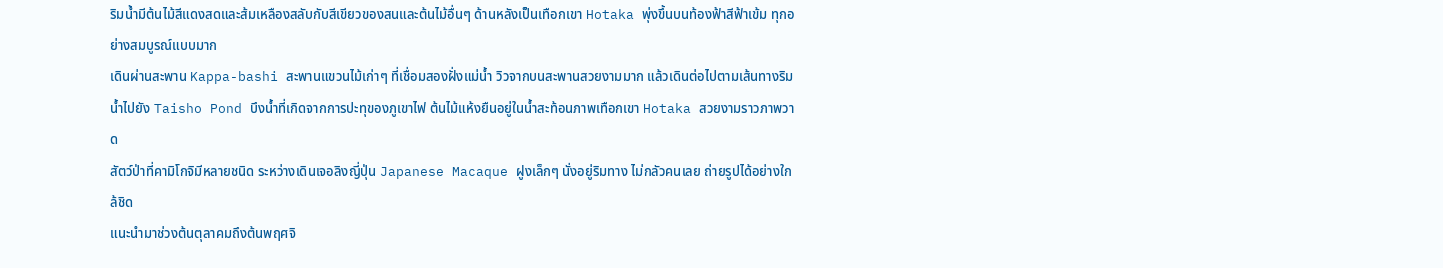ริมน้ำมีต้นไม้สีแดงสดและส้มเหลืองสลับกับสีเขียวของสนและต้นไม้อื่นๆ ด้านหลังเป็นเทือกเขา Hotaka พุ่งขึ้นบนท้องฟ้าสีฟ้าเข้ม ทุกอย่างสมบูรณ์แบบมาก
เดินผ่านสะพาน Kappa-bashi สะพานแขวนไม้เก่าๆ ที่เชื่อมสองฝั่งแม่น้ำ วิวจากบนสะพานสวยงามมาก แล้วเดินต่อไปตามเส้นทางริมน้ำไปยัง Taisho Pond บึงน้ำที่เกิดจากการปะทุของภูเขาไฟ ต้นไม้แห้งยืนอยู่ในน้ำสะท้อนภาพเทือกเขา Hotaka สวยงามราวภาพวาด
สัตว์ป่าที่คามิโกจิมีหลายชนิด ระหว่างเดินเจอลิงญี่ปุ่น Japanese Macaque ฝูงเล็กๆ นั่งอยู่ริมทาง ไม่กลัวคนเลย ถ่ายรูปได้อย่างใกล้ชิด
แนะนำมาช่วงต้นตุลาคมถึงต้นพฤศจิ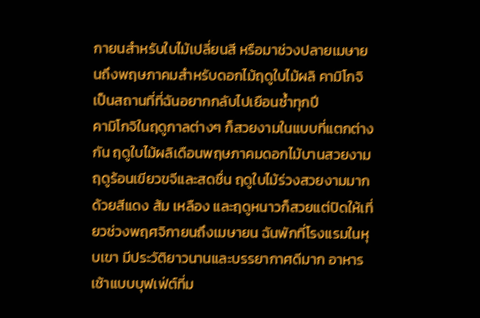กายนสำหรับใบไม้เปลี่ยนสี หรือมาช่วงปลายเมษายนถึงพฤษภาคมสำหรับดอกไม้ฤดูใบไม้ผลิ คามิโกจิเป็นสถานที่ที่ฉันอยากกลับไปเยือนซ้ำทุกปี
คามิโกจิในฤดูกาลต่างๆ ก็สวยงามในแบบที่แตกต่างกัน ฤดูใบไม้ผลิเดือนพฤษภาคมดอกไม้บานสวยงาม ฤดูร้อนเขียวขจีและสดชื่น ฤดูใบไม้ร่วงสวยงามมากด้วยสีแดง ส้ม เหลือง และฤดูหนาวก็สวยแต่ปิดให้เที่ยวช่วงพฤศจิกายนถึงเมษายน ฉันพักที่โรงแรมในหุบเขา มีประวัติยาวนานและบรรยากาศดีมาก อาหารเช้าแบบบุฟเฟ่ต์ที่ม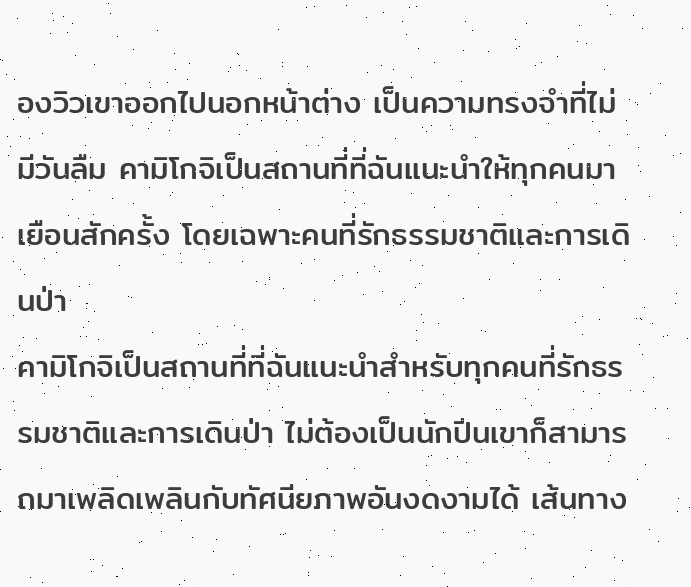องวิวเขาออกไปนอกหน้าต่าง เป็นความทรงจำที่ไม่มีวันลืม คามิโกจิเป็นสถานที่ที่ฉันแนะนำให้ทุกคนมาเยือนสักครั้ง โดยเฉพาะคนที่รักธรรมชาติและการเดินป่า
คามิโกจิเป็นสถานที่ที่ฉันแนะนำสำหรับทุกคนที่รักธรรมชาติและการเดินป่า ไม่ต้องเป็นนักปีนเขาก็สามารถมาเพลิดเพลินกับทัศนียภาพอันงดงามได้ เส้นทาง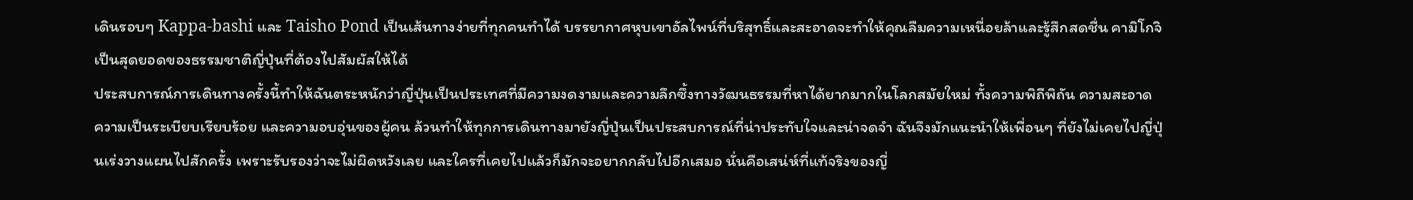เดินรอบๆ Kappa-bashi และ Taisho Pond เป็นเส้นทางง่ายที่ทุกคนทำได้ บรรยากาศหุบเขาอัลไพน์ที่บริสุทธิ์และสะอาดจะทำให้คุณลืมความเหนื่อยล้าและรู้สึกสดชื่น คามิโกจิเป็นสุดยอดของธรรมชาติญี่ปุ่นที่ต้องไปสัมผัสให้ได้
ประสบการณ์การเดินทางครั้งนี้ทำให้ฉันตระหนักว่าญี่ปุ่นเป็นประเทศที่มีความงดงามและความลึกซึ้งทางวัฒนธรรมที่หาได้ยากมากในโลกสมัยใหม่ ทั้งความพิถีพิถัน ความสะอาด ความเป็นระเบียบเรียบร้อย และความอบอุ่นของผู้คน ล้วนทำให้ทุกการเดินทางมายังญี่ปุ่นเป็นประสบการณ์ที่น่าประทับใจและน่าจดจำ ฉันจึงมักแนะนำให้เพื่อนๆ ที่ยังไม่เคยไปญี่ปุ่นเร่งวางแผนไปสักครั้ง เพราะรับรองว่าจะไม่ผิดหวังเลย และใครที่เคยไปแล้วก็มักจะอยากกลับไปอีกเสมอ นั่นคือเสน่ห์ที่แท้จริงของญี่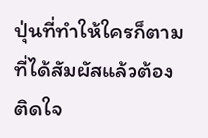ปุ่นที่ทำให้ใครก็ตามที่ได้สัมผัสแล้วต้องติดใจ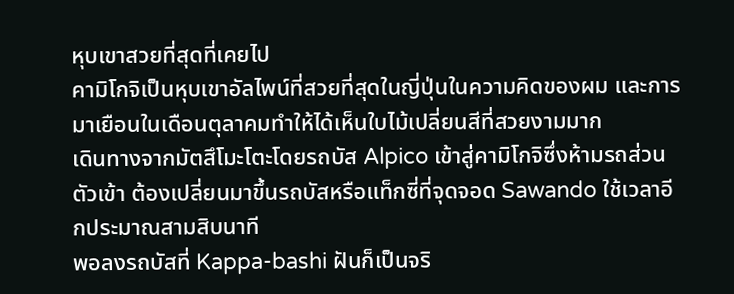หุบเขาสวยที่สุดที่เคยไป
คามิโกจิเป็นหุบเขาอัลไพน์ที่สวยที่สุดในญี่ปุ่นในความคิดของผม และการมาเยือนในเดือนตุลาคมทำให้ได้เห็นใบไม้เปลี่ยนสีที่สวยงามมาก
เดินทางจากมัตสึโมะโตะโดยรถบัส Alpico เข้าสู่คามิโกจิซึ่งห้ามรถส่วนตัวเข้า ต้องเปลี่ยนมาขึ้นรถบัสหรือแท็กซี่ที่จุดจอด Sawando ใช้เวลาอีกประมาณสามสิบนาที
พอลงรถบัสที่ Kappa-bashi ฝันก็เป็นจริ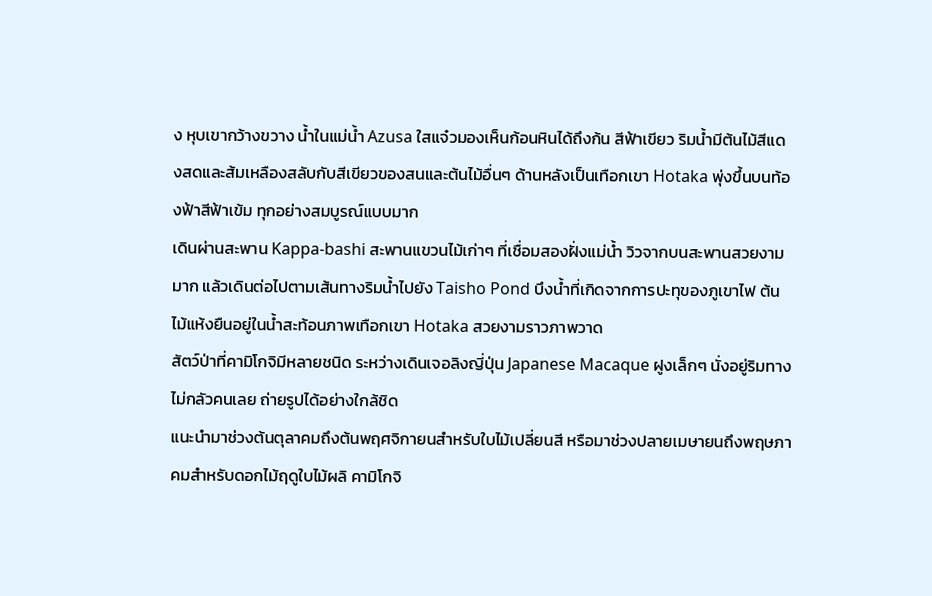ง หุบเขากว้างขวาง น้ำในแม่น้ำ Azusa ใสแจ๋วมองเห็นก้อนหินได้ถึงก้น สีฟ้าเขียว ริมน้ำมีต้นไม้สีแดงสดและส้มเหลืองสลับกับสีเขียวของสนและต้นไม้อื่นๆ ด้านหลังเป็นเทือกเขา Hotaka พุ่งขึ้นบนท้องฟ้าสีฟ้าเข้ม ทุกอย่างสมบูรณ์แบบมาก
เดินผ่านสะพาน Kappa-bashi สะพานแขวนไม้เก่าๆ ที่เชื่อมสองฝั่งแม่น้ำ วิวจากบนสะพานสวยงามมาก แล้วเดินต่อไปตามเส้นทางริมน้ำไปยัง Taisho Pond บึงน้ำที่เกิดจากการปะทุของภูเขาไฟ ต้นไม้แห้งยืนอยู่ในน้ำสะท้อนภาพเทือกเขา Hotaka สวยงามราวภาพวาด
สัตว์ป่าที่คามิโกจิมีหลายชนิด ระหว่างเดินเจอลิงญี่ปุ่น Japanese Macaque ฝูงเล็กๆ นั่งอยู่ริมทาง ไม่กลัวคนเลย ถ่ายรูปได้อย่างใกล้ชิด
แนะนำมาช่วงต้นตุลาคมถึงต้นพฤศจิกายนสำหรับใบไม้เปลี่ยนสี หรือมาช่วงปลายเมษายนถึงพฤษภาคมสำหรับดอกไม้ฤดูใบไม้ผลิ คามิโกจิ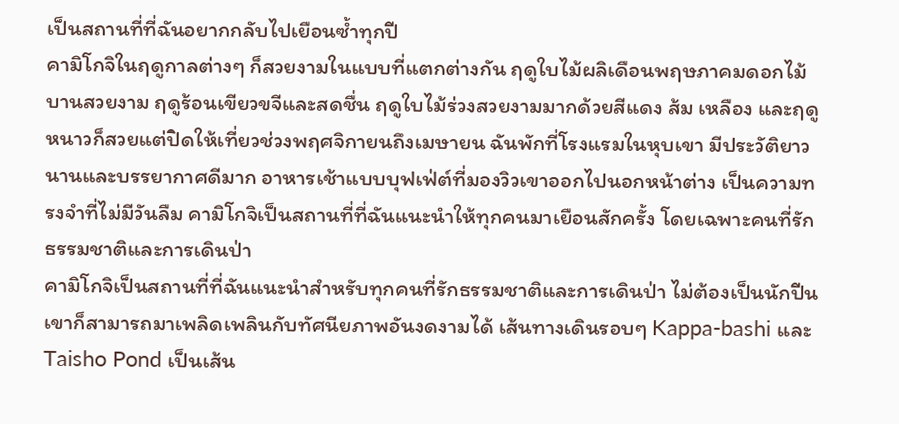เป็นสถานที่ที่ฉันอยากกลับไปเยือนซ้ำทุกปี
คามิโกจิในฤดูกาลต่างๆ ก็สวยงามในแบบที่แตกต่างกัน ฤดูใบไม้ผลิเดือนพฤษภาคมดอกไม้บานสวยงาม ฤดูร้อนเขียวขจีและสดชื่น ฤดูใบไม้ร่วงสวยงามมากด้วยสีแดง ส้ม เหลือง และฤดูหนาวก็สวยแต่ปิดให้เที่ยวช่วงพฤศจิกายนถึงเมษายน ฉันพักที่โรงแรมในหุบเขา มีประวัติยาวนานและบรรยากาศดีมาก อาหารเช้าแบบบุฟเฟ่ต์ที่มองวิวเขาออกไปนอกหน้าต่าง เป็นความทรงจำที่ไม่มีวันลืม คามิโกจิเป็นสถานที่ที่ฉันแนะนำให้ทุกคนมาเยือนสักครั้ง โดยเฉพาะคนที่รักธรรมชาติและการเดินป่า
คามิโกจิเป็นสถานที่ที่ฉันแนะนำสำหรับทุกคนที่รักธรรมชาติและการเดินป่า ไม่ต้องเป็นนักปีนเขาก็สามารถมาเพลิดเพลินกับทัศนียภาพอันงดงามได้ เส้นทางเดินรอบๆ Kappa-bashi และ Taisho Pond เป็นเส้น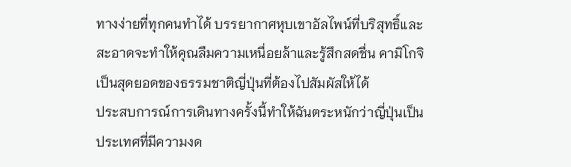ทางง่ายที่ทุกคนทำได้ บรรยากาศหุบเขาอัลไพน์ที่บริสุทธิ์และสะอาดจะทำให้คุณลืมความเหนื่อยล้าและรู้สึกสดชื่น คามิโกจิเป็นสุดยอดของธรรมชาติญี่ปุ่นที่ต้องไปสัมผัสให้ได้
ประสบการณ์การเดินทางครั้งนี้ทำให้ฉันตระหนักว่าญี่ปุ่นเป็นประเทศที่มีความงด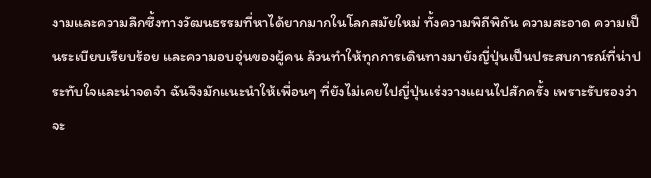งามและความลึกซึ้งทางวัฒนธรรมที่หาได้ยากมากในโลกสมัยใหม่ ทั้งความพิถีพิถัน ความสะอาด ความเป็นระเบียบเรียบร้อย และความอบอุ่นของผู้คน ล้วนทำให้ทุกการเดินทางมายังญี่ปุ่นเป็นประสบการณ์ที่น่าประทับใจและน่าจดจำ ฉันจึงมักแนะนำให้เพื่อนๆ ที่ยังไม่เคยไปญี่ปุ่นเร่งวางแผนไปสักครั้ง เพราะรับรองว่าจะ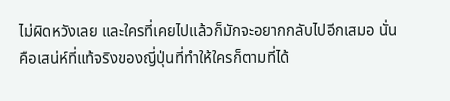ไม่ผิดหวังเลย และใครที่เคยไปแล้วก็มักจะอยากกลับไปอีกเสมอ นั่นคือเสน่ห์ที่แท้จริงของญี่ปุ่นที่ทำให้ใครก็ตามที่ได้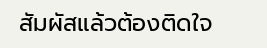สัมผัสแล้วต้องติดใจ